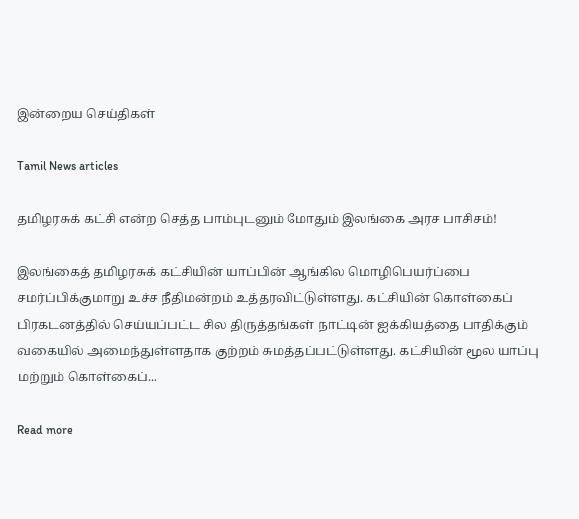இன்றைய செய்திகள்

Tamil News articles

தமிழரசுக் கட்சி என்ற செத்த பாம்புடனும் மோதும் இலங்கை அரச பாசிசம்!

இலங்கைத் தமிழரசுக் கட்சியின் யாப்பின் ஆங்கில மொழிபெயர்ப்பை சமர்ப்பிக்குமாறு உச்ச நீதிமன்றம் உத்தரவிட்டுள்ளது. கட்சியின் கொள்கைப் பிரகடனத்தில் செய்யப்பட்ட சில திருத்தங்கள் நாட்டின் ஐக்கியத்தை பாதிக்கும் வகையில் அமைந்துள்ளதாக குற்றம் சுமத்தப்பட்டுள்ளது. கட்சியின் மூல யாப்பு மற்றும் கொள்கைப்...

Read more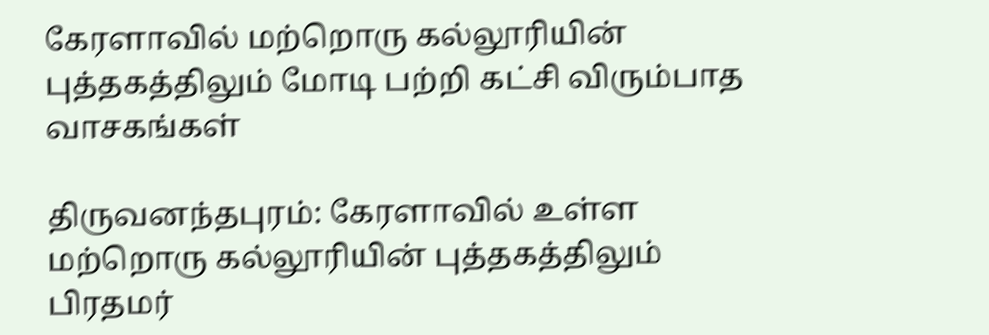கேரளாவில் மற்றொரு கல்லூரியின் புத்தகத்திலும் மோடி பற்றி கட்சி விரும்பாத வாசகங்கள்

திருவனந்தபுரம்: கேரளாவில் உள்ள மற்றொரு கல்லூரியின் புத்தகத்திலும் பிரதமர்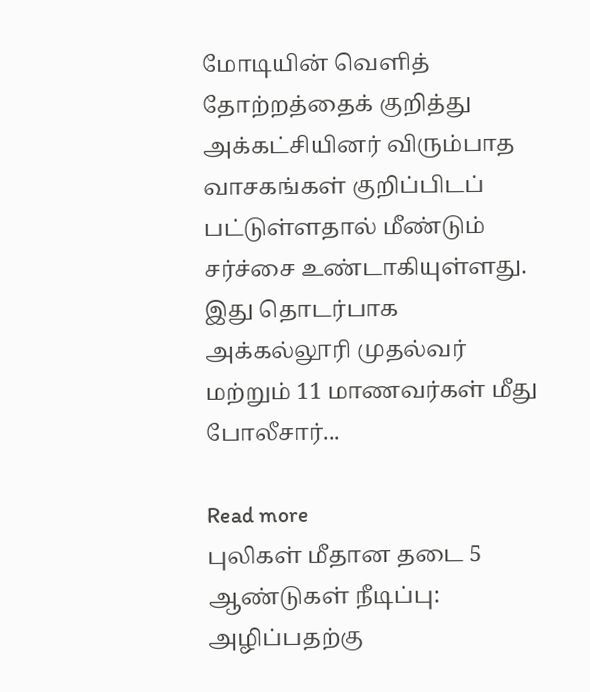மோடியின் வெளித் தோற்றத்தைக் குறித்து அக்கட்சியினர் விரும்பாத  வாசகங்கள் குறிப்பிடப் பட்டுள்ளதால் மீண்டும் சர்ச்சை உண்டாகியுள்ளது. இது தொடர்பாக அக்கல்லூரி முதல்வர் மற்றும் 11 மாணவர்கள் மீது போலீசார்...

Read more
புலிகள் மீதான தடை 5 ஆண்டுகள் நீடிப்பு: அழிப்பதற்கு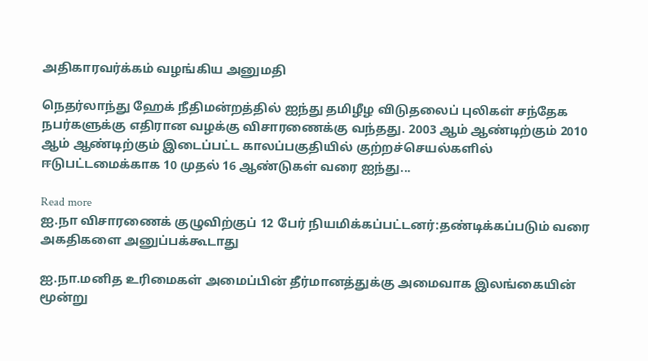அதிகாரவர்க்கம் வழங்கிய அனுமதி

நெதர்லாந்து ஹேக் நீதிமன்றத்தில் ஐந்து தமிழீழ விடுதலைப் புலிகள் சந்தேக நபர்களுக்கு எதிரான வழக்கு விசாரணைக்கு வந்தது. 2003 ஆம் ஆண்டிற்கும் 2010 ஆம் ஆண்டிற்கும் இடைப்பட்ட காலப்பகுதியில் குற்றச்செயல்களில் ஈடுபட்டமைக்காக 10 முதல் 16 ஆண்டுகள் வரை ஐந்து...

Read more
ஐ.நா விசாரணைக் குழுவிற்குப் 12 பேர் நியமிக்கப்பட்டனர்:தண்டிக்கப்படும் வரை அகதிகளை அனுப்பக்கூடாது

ஐ.நா.மனித உரிமைகள் அமைப்பின் தீர்மானத்துக்கு அமைவாக இலங்கையின் மூன்று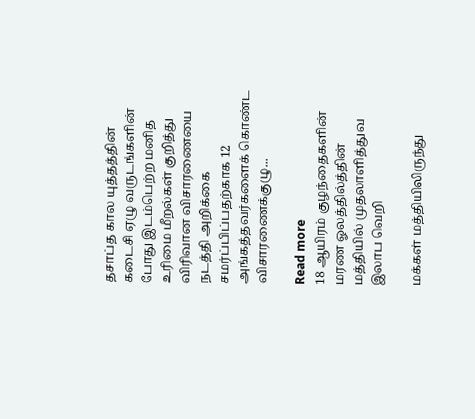தசாப்த கால யுத்தத்தின் கடைசி ஏழு வருடங்களின் போது இடம்பெற்ற மனித உரிமை மீறல்கள் குறித்து விரிவான விசாரணையை நடத்தி அறிக்கை சமர்ப்பிப்பதற்காக 12 அங்கத்தவர்களைக் கொண்ட விசாரணைக்குழு...

Read more
18 ஆயிரம் குழந்தைகளின் மரண ஓலத்தில்த்தின் மத்தியில் முதலாளித்துவ இலாப வெறி

மக்கள் மத்தியிலிருந்து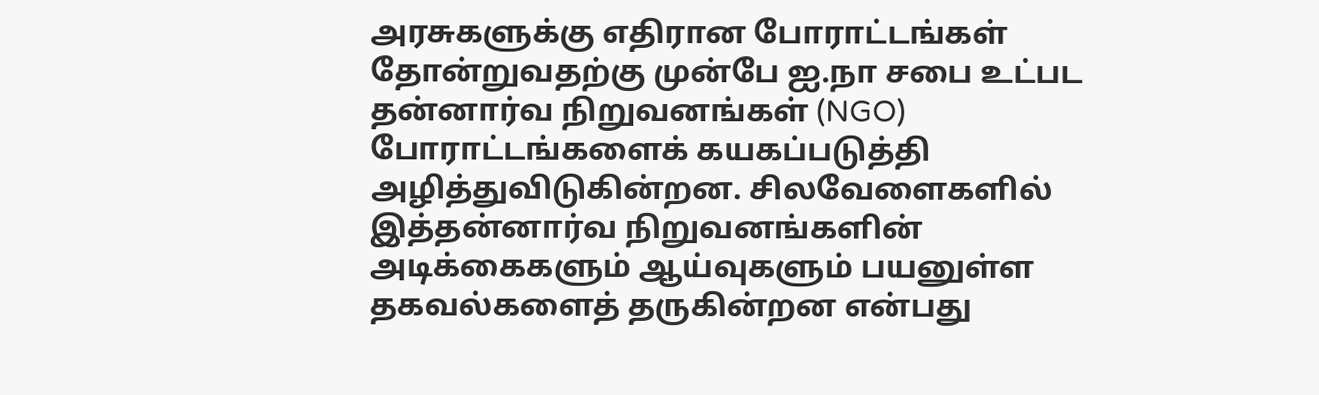அரசுகளுக்கு எதிரான போராட்டங்கள் தோன்றுவதற்கு முன்பே ஐ.நா சபை உட்பட தன்னார்வ நிறுவனங்கள் (NGO) போராட்டங்களைக் கயகப்படுத்தி அழித்துவிடுகின்றன. சிலவேளைகளில் இத்தன்னார்வ நிறுவனங்களின் அடிக்கைகளும் ஆய்வுகளும் பயனுள்ள தகவல்களைத் தருகின்றன என்பது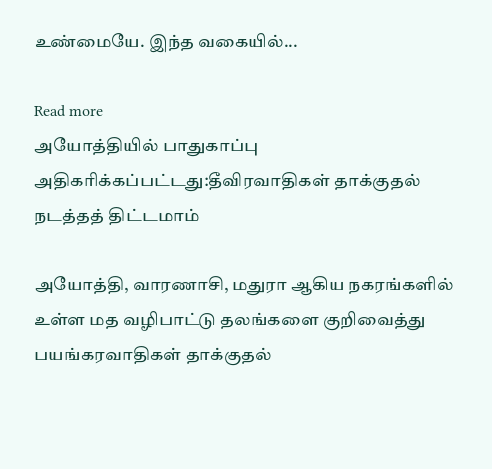உண்மையே. இந்த வகையில்...

Read more
அயோத்தியில் பாதுகாப்பு அதிகரிக்கப்பட்டது:தீவிரவாதிகள் தாக்குதல் நடத்தத் திட்டமாம்

அயோத்தி, வாரணாசி, மதுரா ஆகிய நகரங்களில் உள்ள மத வழிபாட்டு தலங்களை குறிவைத்து பயங்கரவாதிகள் தாக்குதல்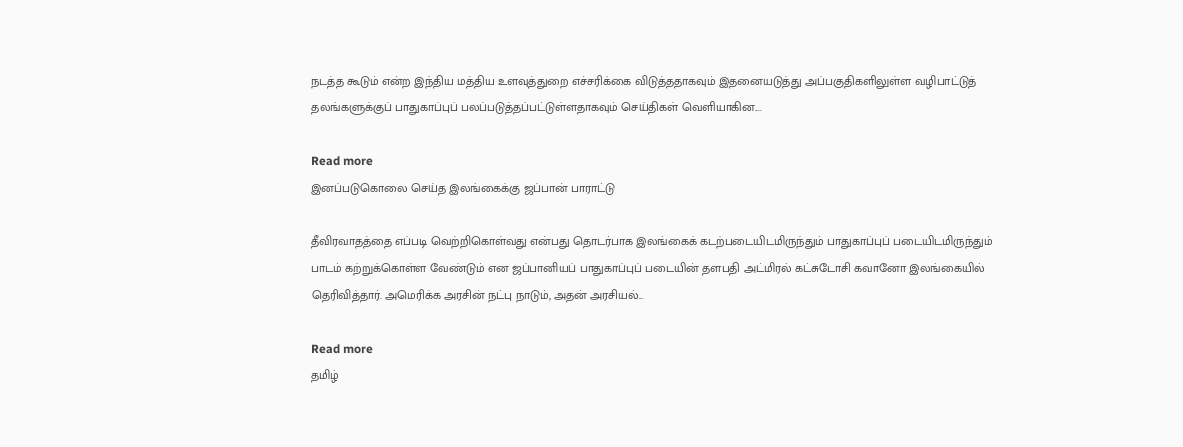நடத்த கூடும் என்ற இந்திய மத்திய உளவுத்துறை எச்சரிக்கை விடுத்ததாகவும் இதனையடுத்து அப்பகுதிகளிலுள்ள வழிபாட்டுத் தலங்களுக்குப் பாதுகாப்புப் பலப்படுத்தப்பட்டுள்ளதாகவும் செய்திகள் வெளியாகின....

Read more
இனப்படுகொலை செய்த இலங்கைக்கு ஜப்பான் பாராட்டு

தீவிரவாதத்தை எப்படி வெற்றிகொள்வது என்பது தொடர்பாக இலங்கைக் கடற்படையிடமிருந்தும் பாதுகாப்புப் படையிடமிருந்தும் பாடம் கற்றுக்கொள்ள வேண்டும் என ஜப்பானியப் பாதுகாப்புப் படையின் தளபதி அட்மிரல் கட்சுடோசி கவானோ இலங்கையில் தெரிவித்தார். அமெரிக்க அரசின் நட்பு நாடும், அதன் அரசியல்...

Read more
தமிழ்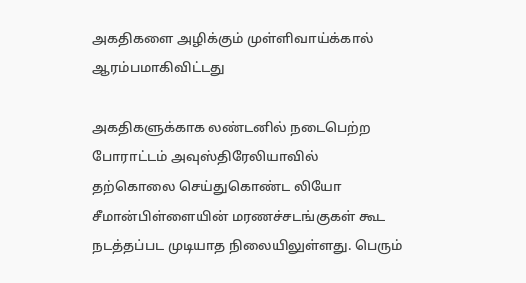அகதிகளை அழிக்கும் முள்ளிவாய்க்கால் ஆரம்பமாகிவிட்டது

அகதிகளுக்காக லண்டனில் நடைபெற்ற போராட்டம் அவுஸ்திரேலியாவில் தற்கொலை செய்துகொண்ட லியோ சீமான்பிள்ளையின் மரணச்சடங்குகள் கூட நடத்தப்பட முடியாத நிலையிலுள்ளது. பெரும்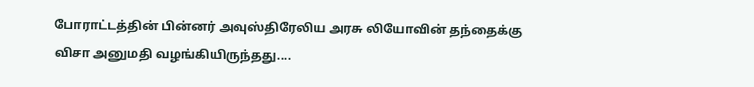போராட்டத்தின் பின்னர் அவுஸ்திரேலிய அரசு லியோவின் தந்தைக்கு விசா அனுமதி வழங்கியிருந்தது....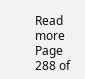Read more
Page 288 of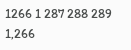1266 1 287 288 289 1,266